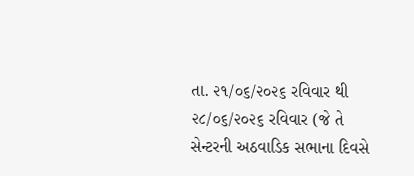તા. ૨૧/૦૬/૨૦૨૬ રવિવાર થી ૨૮/૦૬/૨૦૨૬ રવિવાર (જે તે સેન્ટરની અઠવાડિક સભાના દિવસે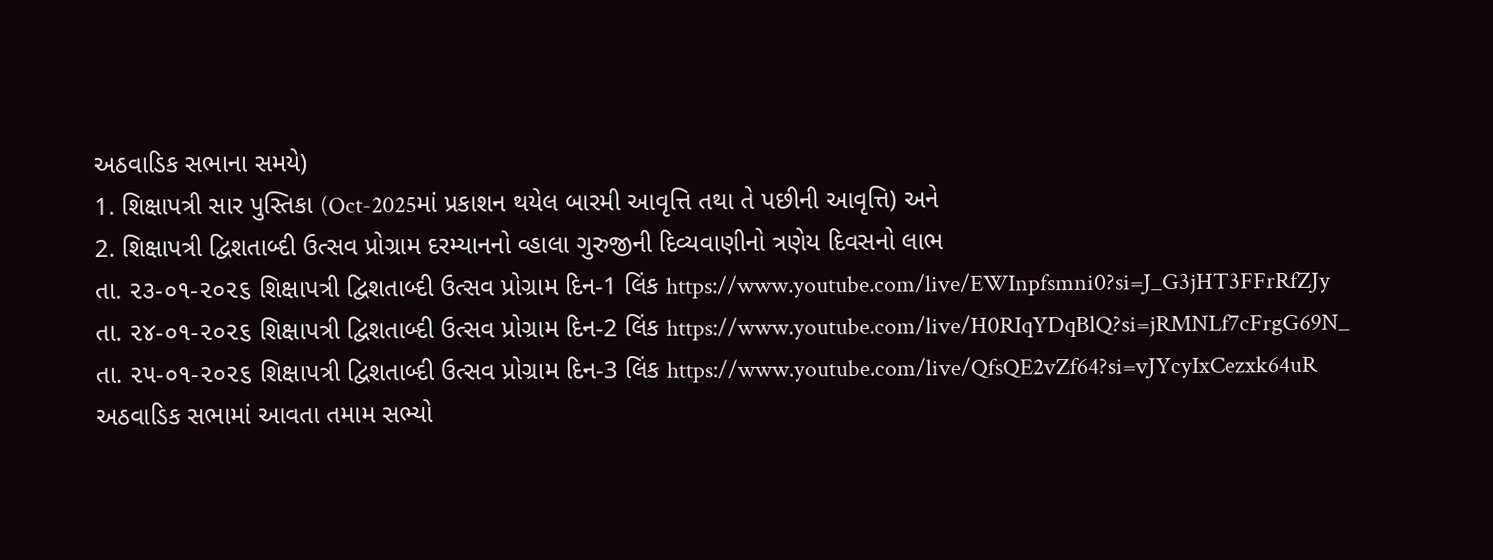અઠવાડિક સભાના સમયે)
1. શિક્ષાપત્રી સાર પુસ્તિકા (Oct-2025માં પ્રકાશન થયેલ બારમી આવૃત્તિ તથા તે પછીની આવૃત્તિ) અને
2. શિક્ષાપત્રી દ્વિશતાબ્દી ઉત્સવ પ્રોગ્રામ દરમ્યાનનો વ્હાલા ગુરુજીની દિવ્યવાણીનો ત્રણેય દિવસનો લાભ
તા. ૨૩-૦૧-૨૦૨૬ શિક્ષાપત્રી દ્વિશતાબ્દી ઉત્સવ પ્રોગ્રામ દિન-1 લિંક https://www.youtube.com/live/EWInpfsmni0?si=J_G3jHT3FFrRfZJy
તા. ૨૪-૦૧-૨૦૨૬ શિક્ષાપત્રી દ્વિશતાબ્દી ઉત્સવ પ્રોગ્રામ દિન-2 લિંક https://www.youtube.com/live/H0RIqYDqBlQ?si=jRMNLf7cFrgG69N_
તા. ૨૫-૦૧-૨૦૨૬ શિક્ષાપત્રી દ્વિશતાબ્દી ઉત્સવ પ્રોગ્રામ દિન-3 લિંક https://www.youtube.com/live/QfsQE2vZf64?si=vJYcyIxCezxk64uR
અઠવાડિક સભામાં આવતા તમામ સભ્યો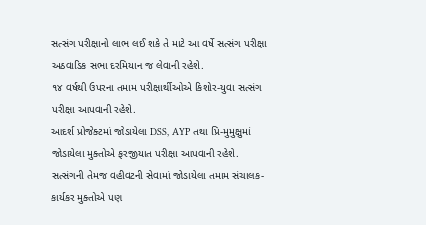સત્સંગ પરીક્ષાનો લાભ લઈ શકે તે માટે આ વર્ષે સત્સંગ પરીક્ષા અઠવાડિક સભા દરમિયાન જ લેવાની રહેશે.
૧૪ વર્ષથી ઉપરના તમામ પરીક્ષાર્થીઓએ કિશોર-યુવા સત્સંગ પરીક્ષા આપવાની રહેશે.
આદર્શ પ્રોજેક્ટમાં જોડાયેલા DSS, AYP તથા પ્રિ-મુમુક્ષુમાં જોડાયેલા મુક્તોએ ફરજીયાત પરીક્ષા આપવાની રહેશે.
સત્સંગની તેમજ વહીવટની સેવામાં જોડાયેલા તમામ સંચાલક-કાર્યકર મુક્તોએ પણ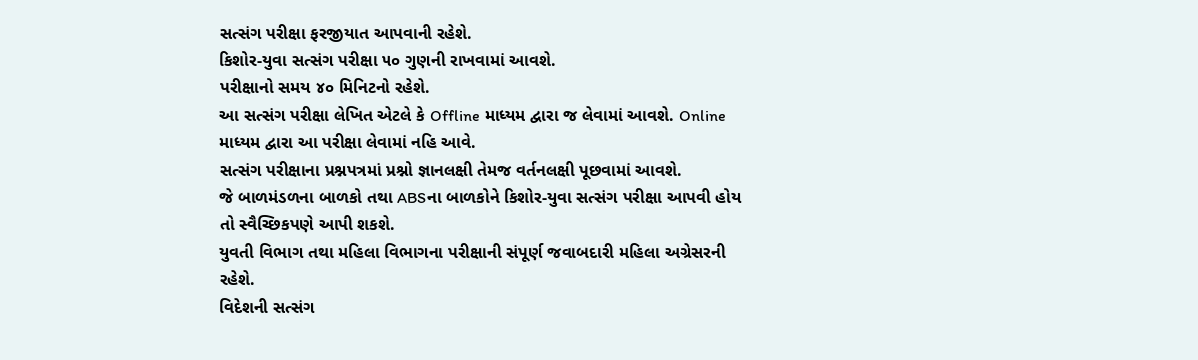સત્સંગ પરીક્ષા ફરજીયાત આપવાની રહેશે.
કિશોર-યુવા સત્સંગ પરીક્ષા ૫૦ ગુણની રાખવામાં આવશે.
પરીક્ષાનો સમય ૪૦ મિનિટનો રહેશે.
આ સત્સંગ પરીક્ષા લેખિત એટલે કે Offline માધ્યમ દ્વારા જ લેવામાં આવશે. Online માધ્યમ દ્વારા આ પરીક્ષા લેવામાં નહિ આવે.
સત્સંગ પરીક્ષાના પ્રશ્નપત્રમાં પ્રશ્નો જ્ઞાનલક્ષી તેમજ વર્તનલક્ષી પૂછવામાં આવશે.
જે બાળમંડળના બાળકો તથા ABSના બાળકોને કિશોર-યુવા સત્સંગ પરીક્ષા આપવી હોય તો સ્વૈચ્છિકપણે આપી શકશે.
યુવતી વિભાગ તથા મહિલા વિભાગના પરીક્ષાની સંપૂર્ણ જવાબદારી મહિલા અગ્રેસરની રહેશે.
વિદેશની સત્સંગ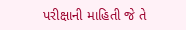પરીક્ષાની માહિતી જે તે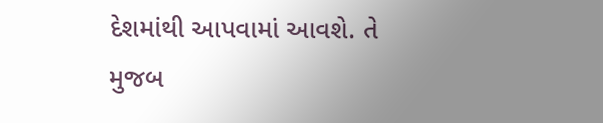દેશમાંથી આપવામાં આવશે. તે મુજબ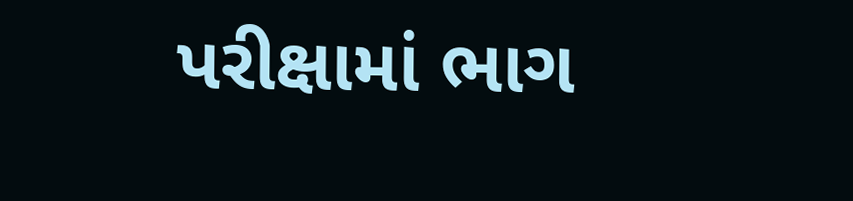પરીક્ષામાં ભાગ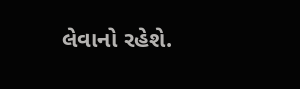લેવાનો રહેશે.